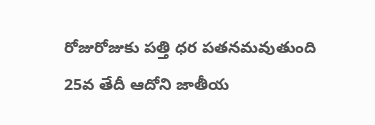రోజురోజుకు పత్తి ధర పతనమవుతుంది 25వ తేదీ ఆదోని జాతీయ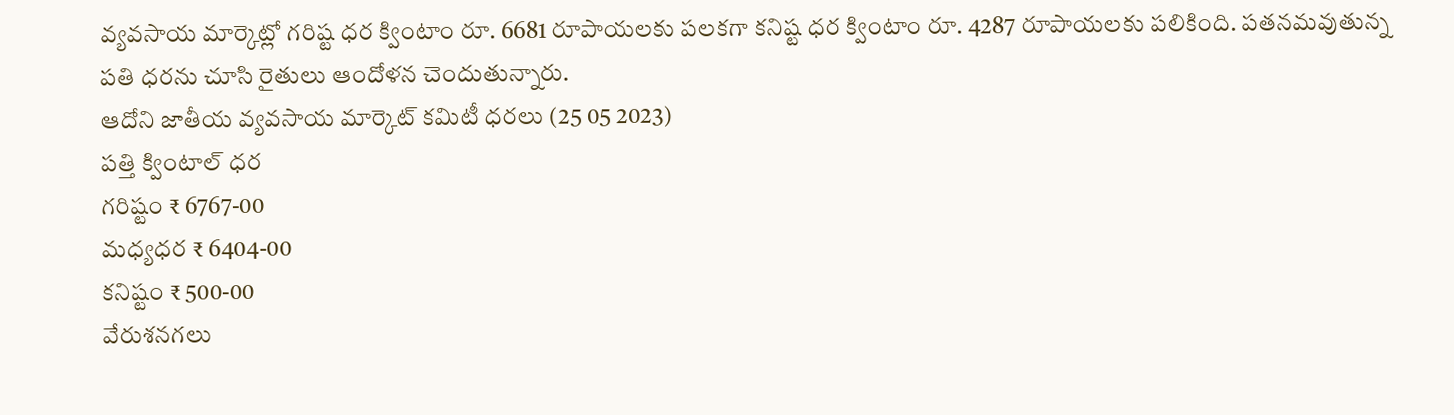వ్యవసాయ మార్కెట్లో గరిష్ట ధర క్వింటాం రూ. 6681 రూపాయలకు పలకగా కనిష్ట ధర క్వింటాం రూ. 4287 రూపాయలకు పలికింది. పతనమవుతున్న పతి ధరను చూసి రైతులు ఆందోళన చెందుతున్నారు.
ఆదోని జాతీయ వ్యవసాయ మార్కెట్ కమిటీ ధరలు (25 05 2023)
పత్తి క్వింటాల్ ధర
గరిష్టం ₹ 6767-00
మధ్యధర ₹ 6404-00
కనిష్టం ₹ 500-00
వేరుశనగలు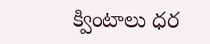క్వింటాలు ధర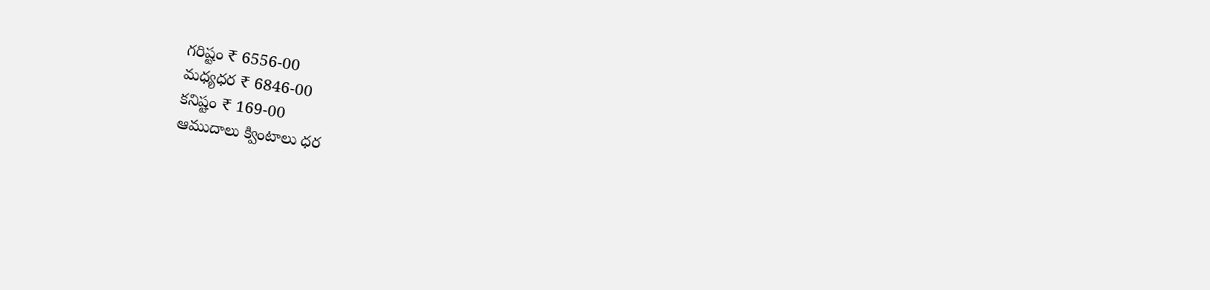గరిష్టం ₹ 6556-00
మధ్యధర ₹ 6846-00
కనిష్టం ₹ 169-00
ఆముదాలు క్వింటాలు ధర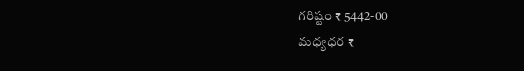గరిష్టం ₹ 5442-00
మధ్యధర ₹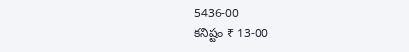5436-00
కనిష్టం ₹ 13-00